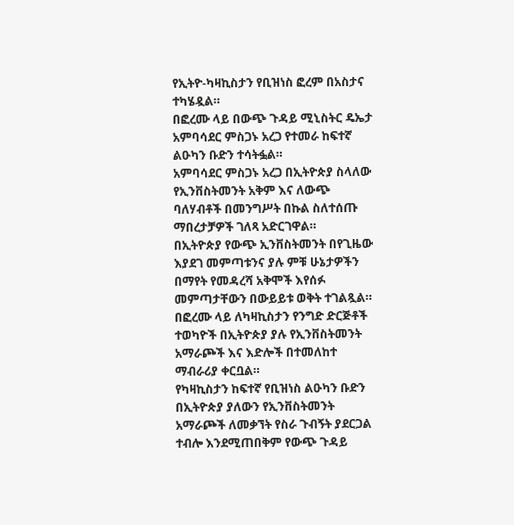የኢትዮ-ካዛኪስታን የቢዝነስ ፎረም በአስታና ተካሄዷል።
በፎረሙ ላይ በውጭ ጉዳይ ሚኒስትር ዴኤታ አምባሳደር ምስጋኑ አረጋ የተመራ ከፍተኛ ልዑካን ቡድን ተሳትፏል።
አምባሳደር ምስጋኑ አረጋ በኢትዮጵያ ስላለው የኢንቨስትመንት አቅም እና ለውጭ ባለሃብቶች በመንግሥት በኩል ስለተሰጡ ማበረታቻዎች ገለጻ አድርገዋል።
በኢትዮጵያ የውጭ ኢንቨስትመንት በየጊዜው እያደገ መምጣቱንና ያሉ ምቹ ሁኔታዎችን በማየት የመዳረሻ አቅሞች እየሰፉ መምጣታቸውን በውይይቱ ወቅት ተገልጿል።
በፎረሙ ላይ ለካዛኪስታን የንግድ ድርጅቶች ተወካዮች በኢትዮጵያ ያሉ የኢንቨስትመንት አማራጮች እና እድሎች በተመለከተ ማብራሪያ ቀርቧል።
የካዛኪስታን ከፍተኛ የቢዝነስ ልዑካን ቡድን በኢትዮጵያ ያለውን የኢንቨስትመንት አማራጮች ለመቃኘት የስራ ጉብኝት ያደርጋል ተብሎ እንደሚጠበቅም የውጭ ጉዳይ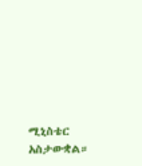ሚኒስቴር አስታውቋል።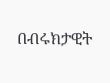በብሩክታዊት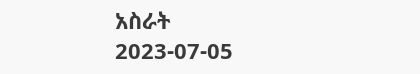አስራት
2023-07-05